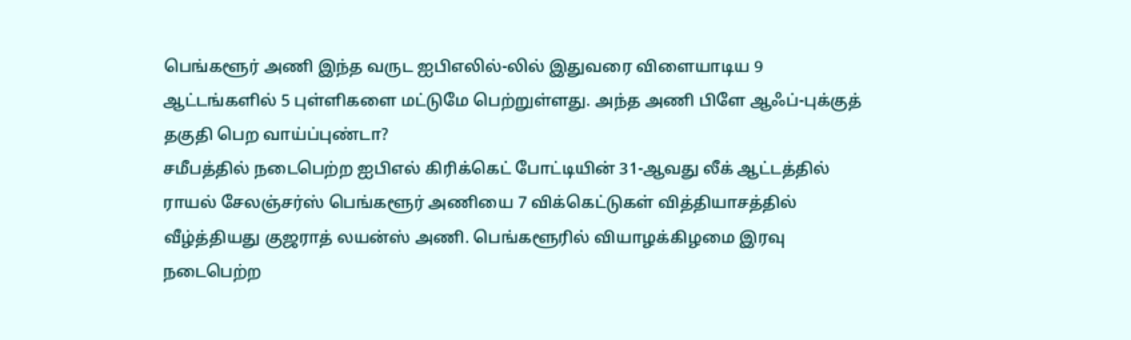பெங்களூர் அணி இந்த வருட ஐபிஎலில்-லில் இதுவரை விளையாடிய 9 ஆட்டங்களில் 5 புள்ளிகளை மட்டுமே பெற்றுள்ளது. அந்த அணி பிளே ஆஃப்-புக்குத் தகுதி பெற வாய்ப்புண்டா?
சமீபத்தில் நடைபெற்ற ஐபிஎல் கிரிக்கெட் போட்டியின் 31-ஆவது லீக் ஆட்டத்தில் ராயல் சேலஞ்சர்ஸ் பெங்களூர் அணியை 7 விக்கெட்டுகள் வித்தியாசத்தில் வீழ்த்தியது குஜராத் லயன்ஸ் அணி. பெங்களூரில் வியாழக்கிழமை இரவு நடைபெற்ற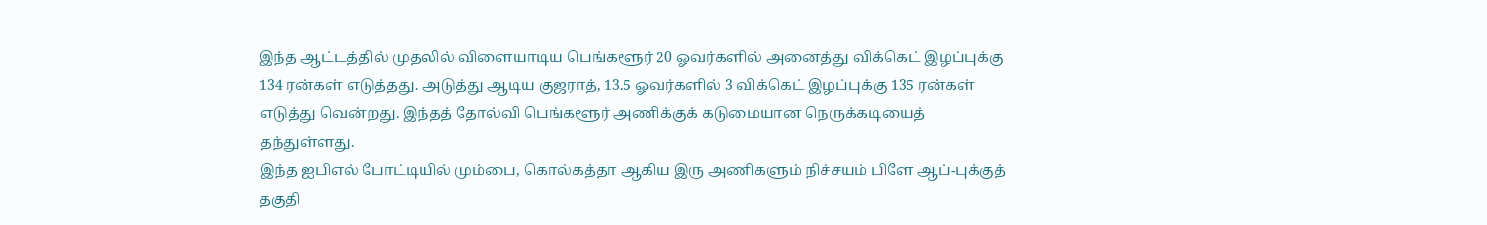இந்த ஆட்டத்தில் முதலில் விளையாடிய பெங்களூர் 20 ஓவர்களில் அனைத்து விக்கெட் இழப்புக்கு 134 ரன்கள் எடுத்தது. அடுத்து ஆடிய குஜராத், 13.5 ஓவர்களில் 3 விக்கெட் இழப்புக்கு 135 ரன்கள் எடுத்து வென்றது. இந்தத் தோல்வி பெங்களூர் அணிக்குக் கடுமையான நெருக்கடியைத் தந்துள்ளது.
இந்த ஐபிஎல் போட்டியில் மும்பை, கொல்கத்தா ஆகிய இரு அணிகளும் நிச்சயம் பிளே ஆப்-புக்குத் தகுதி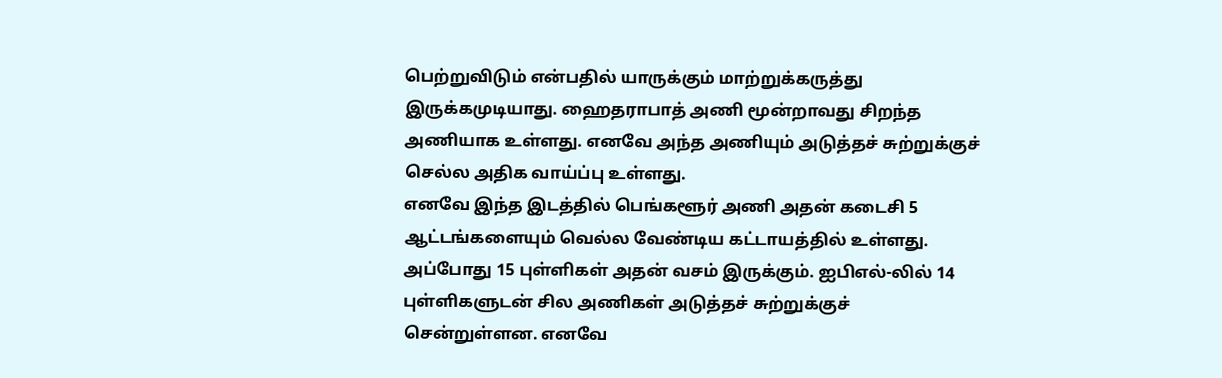பெற்றுவிடும் என்பதில் யாருக்கும் மாற்றுக்கருத்து இருக்கமுடியாது. ஹைதராபாத் அணி மூன்றாவது சிறந்த அணியாக உள்ளது. எனவே அந்த அணியும் அடுத்தச் சுற்றுக்குச் செல்ல அதிக வாய்ப்பு உள்ளது.
எனவே இந்த இடத்தில் பெங்களூர் அணி அதன் கடைசி 5 ஆட்டங்களையும் வெல்ல வேண்டிய கட்டாயத்தில் உள்ளது. அப்போது 15 புள்ளிகள் அதன் வசம் இருக்கும். ஐபிஎல்-லில் 14 புள்ளிகளுடன் சில அணிகள் அடுத்தச் சுற்றுக்குச் சென்றுள்ளன. எனவே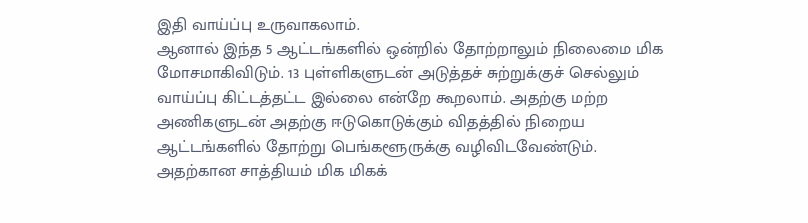இதி வாய்ப்பு உருவாகலாம்.
ஆனால் இந்த 5 ஆட்டங்களில் ஒன்றில் தோற்றாலும் நிலைமை மிக மோசமாகிவிடும். 13 புள்ளிகளுடன் அடுத்தச் சுற்றுக்குச் செல்லும் வாய்ப்பு கிட்டத்தட்ட இல்லை என்றே கூறலாம். அதற்கு மற்ற அணிகளுடன் அதற்கு ஈடுகொடுக்கும் விதத்தில் நிறைய ஆட்டங்களில் தோற்று பெங்களூருக்கு வழிவிடவேண்டும். அதற்கான சாத்தியம் மிக மிகக்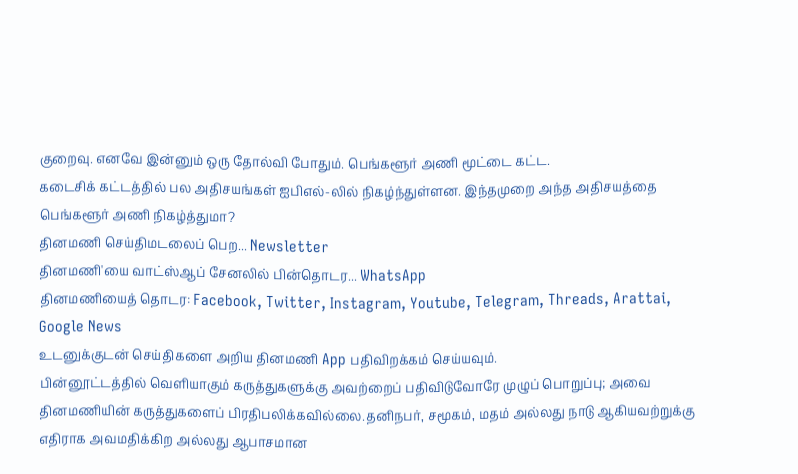குறைவு. எனவே இன்னும் ஒரு தோல்வி போதும். பெங்களூர் அணி மூட்டை கட்ட.
கடைசிக் கட்டத்தில் பல அதிசயங்கள் ஐபிஎல்-லில் நிகழ்ந்துள்ளன. இந்தமுறை அந்த அதிசயத்தை பெங்களூர் அணி நிகழ்த்துமா?
தினமணி செய்திமடலைப் பெற... Newsletter
தினமணி'யை வாட்ஸ்ஆப் சேனலில் பின்தொடர... WhatsApp
தினமணியைத் தொடர: Facebook, Twitter, Instagram, Youtube, Telegram, Threads, Arattai, Google News
உடனுக்குடன் செய்திகளை அறிய தினமணி App பதிவிறக்கம் செய்யவும்.
பின்னூட்டத்தில் வெளியாகும் கருத்துகளுக்கு அவற்றைப் பதிவிடுவோரே முழுப் பொறுப்பு; அவை தினமணியின் கருத்துகளைப் பிரதிபலிக்கவில்லை.தனிநபர், சமூகம், மதம் அல்லது நாடு ஆகியவற்றுக்கு எதிராக அவமதிக்கிற அல்லது ஆபாசமான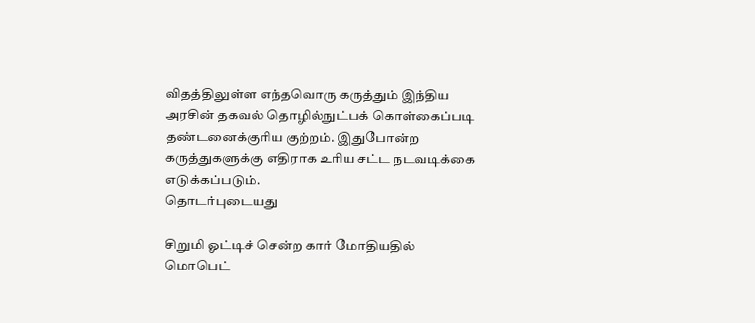விதத்திலுள்ள எந்தவொரு கருத்தும் இந்திய அரசின் தகவல் தொழில்நுட்பக் கொள்கைப்படி தண்டனைக்குரிய குற்றம். இதுபோன்ற கருத்துகளுக்கு எதிராக உரிய சட்ட நடவடிக்கை எடுக்கப்படும்.
தொடர்புடையது

சிறுமி ஓட்டிச் சென்ற கார் மோதியதில் மொபெட்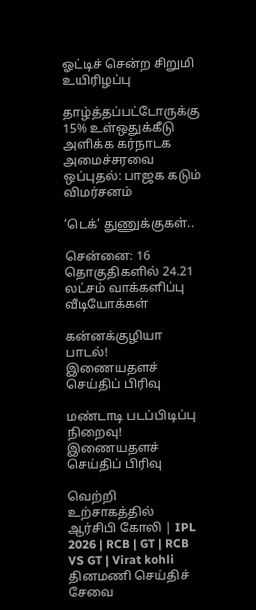ஓட்டிச் சென்ற சிறுமி உயிரிழப்பு

தாழ்த்தப்பட்டோருக்கு 15% உள்ஒதுக்கீடு அளிக்க கர்நாடக அமைச்சரவை ஒப்புதல்: பாஜக கடும் விமர்சனம்

‘டெக்’ துணுக்குகள்..

சென்னை: 16 தொகுதிகளில் 24.21 லட்சம் வாக்களிப்பு
வீடியோக்கள்

கன்னக்குழியா பாடல்!
இணையதளச் செய்திப் பிரிவு

மண்டாடி படப்பிடிப்பு நிறைவு!
இணையதளச் செய்திப் பிரிவு

வெற்றி உற்சாகத்தில் ஆர்சிபி கோலி | IPL 2026 | RCB | GT | RCB VS GT | Virat kohli
தினமணி செய்திச் சேவை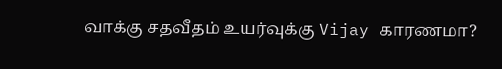வாக்கு சதவீதம் உயர்வுக்கு Vijay காரணமா?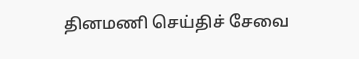தினமணி செய்திச் சேவை